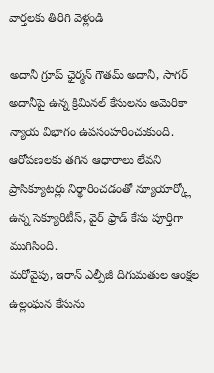వార్తలకు తిరిగి వెళ్లండి

అదానీ గ్రూప్ ఛైర్మన్ గౌతమ్ అదానీ, సాగర్ అదానీపై ఉన్న క్రిమినల్ కేసులను అమెరికా న్యాయ విభాగం ఉపసంహరించుకుంది. ఆరోపణలకు తగిన ఆధారాలు లేవని ప్రాసిక్యూటర్లు నిర్థారించడంతో న్యూయార్క్లో ఉన్న సెక్యూరిటీస్, వైర్ ఫ్రాడ్ కేసు పూర్తిగా ముగిసింది.
మరోవైపు, ఇరాన్ ఎల్పీజీ దిగుమతుల ఆంక్షల ఉల్లంఘన కేసును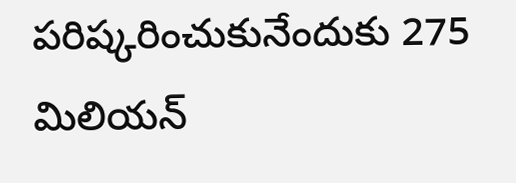పరిష్కరించుకునేందుకు 275 మిలియన్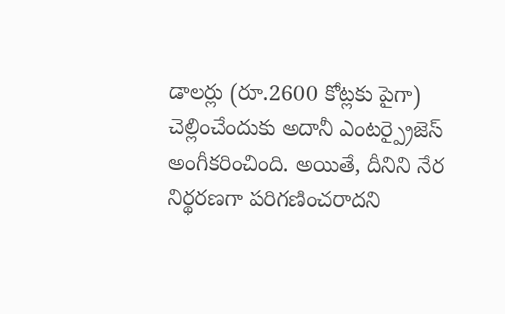డాలర్లు (రూ.2600 కోట్లకు పైగా) చెల్లించేందుకు అదానీ ఎంటర్ప్రైజెస్ అంగీకరించింది. అయితే, దీనిని నేర నిర్థరణగా పరిగణించరాదని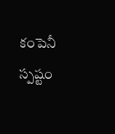కంపెనీ స్పష్టం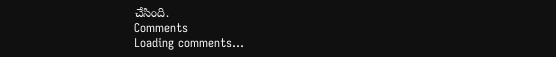చేసింది.
Comments
Loading comments...